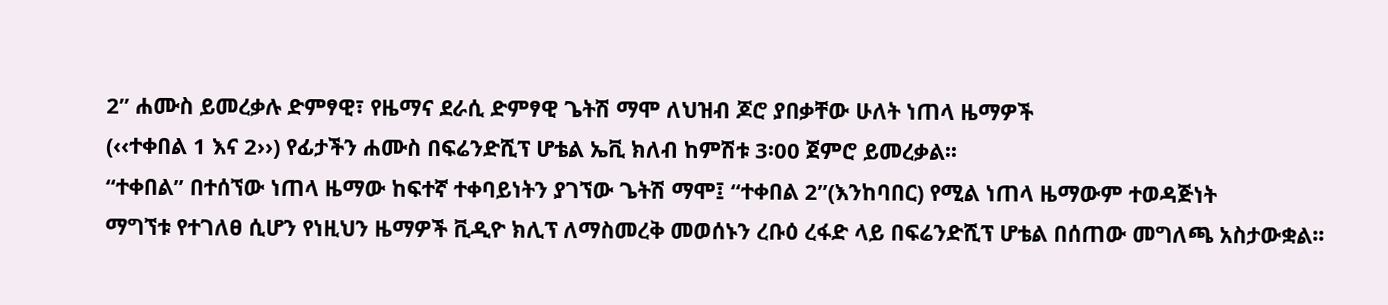2” ሐሙስ ይመረቃሉ ድምፃዊ፣ የዜማና ደራሲ ድምፃዊ ጌትሽ ማሞ ለህዝብ ጆሮ ያበቃቸው ሁለት ነጠላ ዜማዎች
(‹‹ተቀበል 1 እና 2››) የፊታችን ሐሙስ በፍሬንድሺፕ ሆቴል ኤቪ ክለብ ከምሽቱ 3፡00 ጀምሮ ይመረቃል፡፡
“ተቀበል” በተሰኘው ነጠላ ዜማው ከፍተኛ ተቀባይነትን ያገኘው ጌትሽ ማሞ፤ “ተቀበል 2”(እንከባበር) የሚል ነጠላ ዜማውም ተወዳጅነት
ማግኘቱ የተገለፀ ሲሆን የነዚህን ዜማዎች ቪዲዮ ክሊፕ ለማስመረቅ መወሰኑን ረቡዕ ረፋድ ላይ በፍሬንድሺፕ ሆቴል በሰጠው መግለጫ አስታውቋል፡፡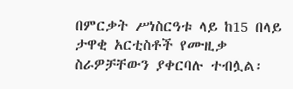በምርቃት ሥነስርዓቱ ላይ ከ15 በላይ ታዋቂ አርቲስቶች የሙዚቃ ስራዎቻቸውን ያቀርባሉ ተብሏል፡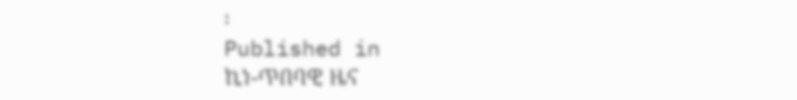፡
Published in
ኪነ-ጥበባዊ ዜና